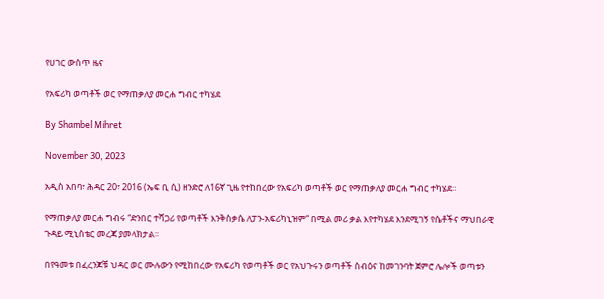የሀገር ውስጥ ዜና

የአፍሪካ ወጣቶች ወር የማጠቃለያ መርሐ ግብር ተካሄደ

By Shambel Mihret

November 30, 2023

አዲስ አበባ፣ ሕዳር 20፣ 2016 (ኤፍ ቢ ሲ) ዘንድሮ ለ16ኛ ጊዜ የተከበረው የአፍሪካ ወጣቶች ወር የማጠቃለያ መርሐ ግብር ተካሄደ።

የማጠቃለያ መርሐ ግብሩ “ድንበር ተሻጋሪ የወጣቶች እንቅስቃሴ ለፓን-አፍሪካኒዝም“ በሚል መሪ ቃል እየተካሄደ እንደሚገኝ የሴቶችና ማህበራዊ ጉዳይ ሚኒስቴር መረጃ ያመላክታል፡፡

በየዓመቱ በፈረንጆቹ ህዳር ወር ሙሉውን የሚከበረው የአፍሪካ የወጣቶች ወር የአህጉሩን ወጣቶች ስብዕና ከመገንባት ጀምሮ ሌሎች ወጣቱን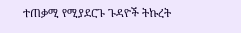ተጠቃሚ የሚያደርጉ ጉዳዮች ትኩረት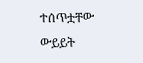ተሰጥቷቸው ውይይት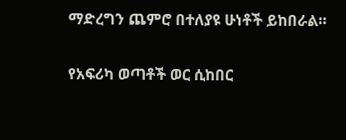ማድረግን ጨምሮ በተለያዩ ሁነቶች ይከበራል።

የአፍሪካ ወጣቶች ወር ሲከበር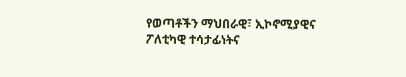የወጣቶችን ማህበራዊ፣ ኢኮኖሚያዊና ፖለቲካዊ ተሳታፊነትና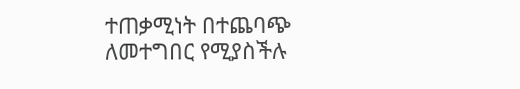ተጠቃሚነት በተጨባጭ ለመተግበር የሚያስችሉ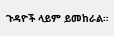ጉዳዮች ላይም ይመከራል።